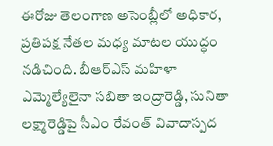ఈరోజు తెలంగాణ అసెంబ్లీలో అధికార, ప్రతిపక్ష నేతల మధ్య మాటల యుద్ధం నడిచింది. బీఆర్ఎస్ మహిళా ఎమ్మెల్యేలైనా సబితా ఇంద్రారెడ్డి, సునితా లక్ష్మారెడ్డిపై సీఎం రేవంత్ వివాదాస్పద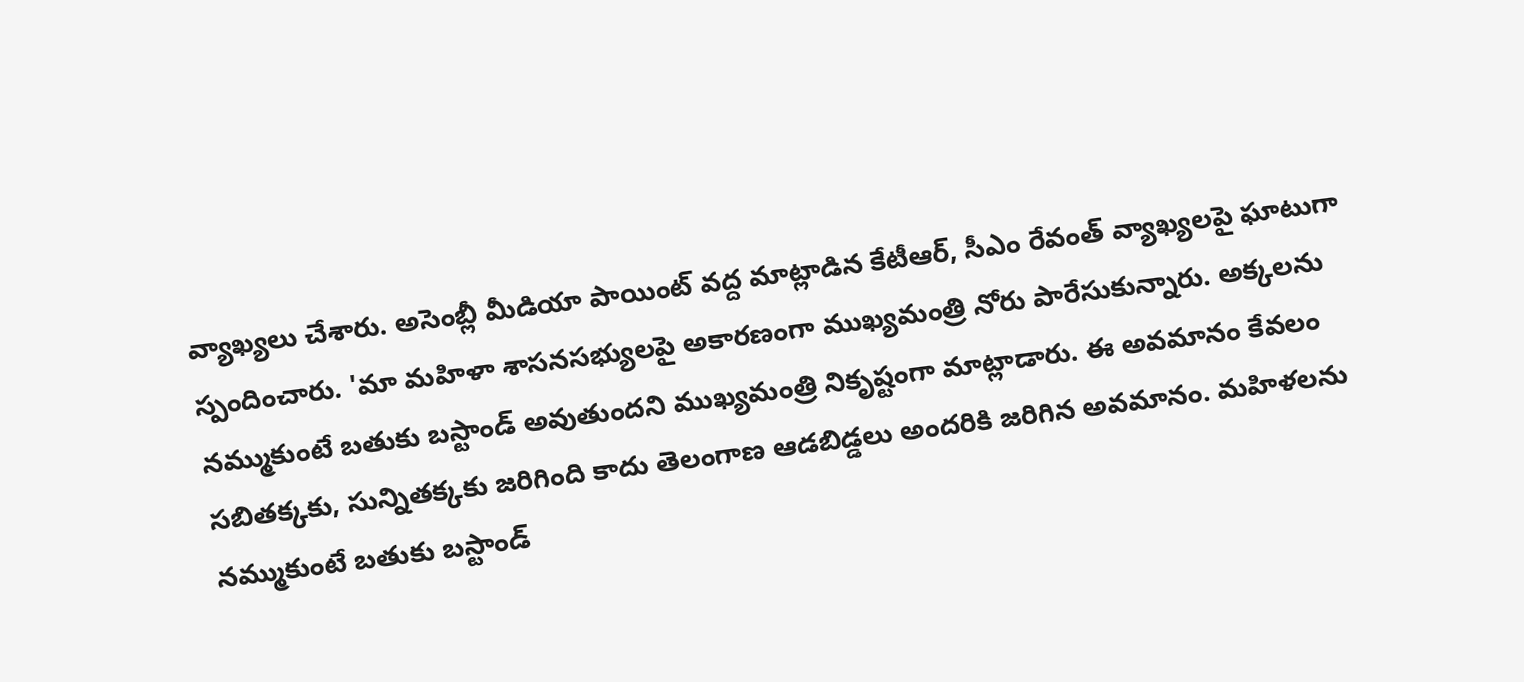వ్యాఖ్యలు చేశారు. అసెంబ్లీ మీడియా పాయింట్ వద్ద మాట్లాడిన కేటీఆర్, సీఎం రేవంత్ వ్యాఖ్యలపై ఘాటుగా స్పందించారు. 'మా మహిళా శాసనసభ్యులపై అకారణంగా ముఖ్యమంత్రి నోరు పారేసుకున్నారు. అక్కలను నమ్ముకుంటే బతుకు బస్టాండ్ అవుతుందని ముఖ్యమంత్రి నికృష్టంగా మాట్లాడారు. ఈ అవమానం కేవలం సబితక్కకు, సున్నితక్కకు జరిగింది కాదు తెలంగాణ ఆడబిడ్డలు అందరికి జరిగిన అవమానం. మహిళలను నమ్ముకుంటే బతుకు బస్టాండ్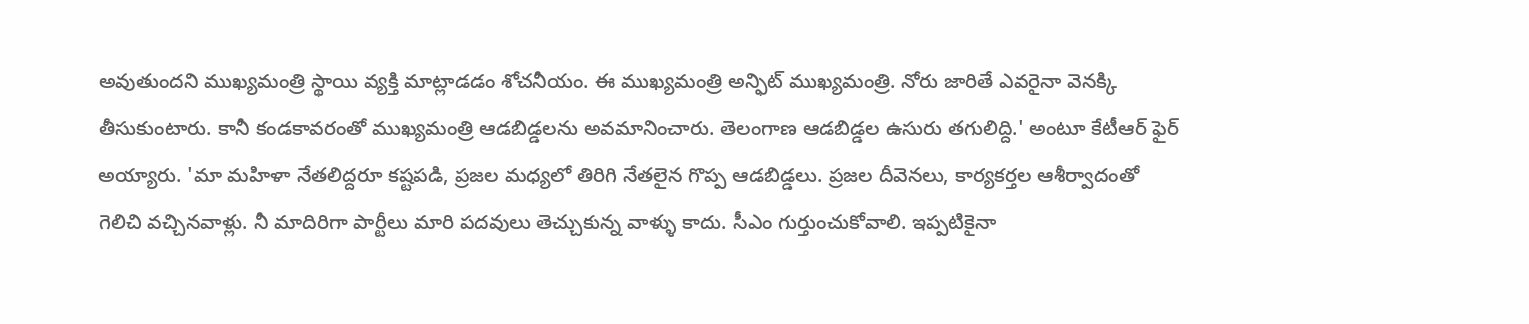అవుతుందని ముఖ్యమంత్రి స్థాయి వ్యక్తి మాట్లాడడం శోచనీయం. ఈ ముఖ్యమంత్రి అన్ఫిట్ ముఖ్యమంత్రి. నోరు జారితే ఎవరైనా వెనక్కి తీసుకుంటారు. కానీ కండకావరంతో ముఖ్యమంత్రి ఆడబిడ్డలను అవమానించారు. తెలంగాణ ఆడబిడ్డల ఉసురు తగులిద్ది.' అంటూ కేటీఆర్ ఫైర్ అయ్యారు. 'మా మహిళా నేతలిద్దరూ కష్టపడి, ప్రజల మధ్యలో తిరిగి నేతలైన గొప్ప ఆడబిడ్డలు. ప్రజల దీవెనలు, కార్యకర్తల ఆశీర్వాదంతో గెలిచి వచ్చినవాళ్లు. నీ మాదిరిగా పార్టీలు మారి పదవులు తెచ్చుకున్న వాళ్ళు కాదు. సీఎం గుర్తుంచుకోవాలి. ఇప్పటికైనా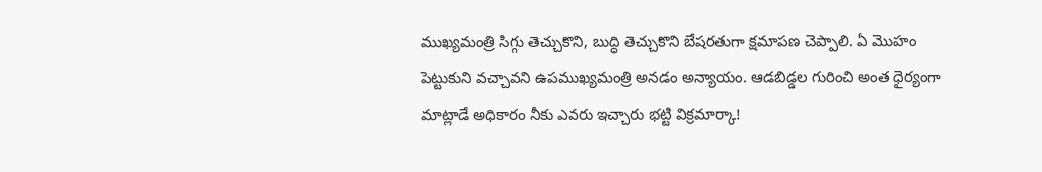ముఖ్యమంత్రి సిగ్గు తెచ్చుకొని, బుద్ధి తెచ్చుకొని బేషరతుగా క్షమాపణ చెప్పాలి. ఏ మొహం పెట్టుకుని వచ్చావని ఉపముఖ్యమంత్రి అనడం అన్యాయం. ఆడబిడ్డల గురించి అంత ధైర్యంగా మాట్లాడే అధికారం నీకు ఎవరు ఇచ్చారు భట్టి విక్రమార్కా!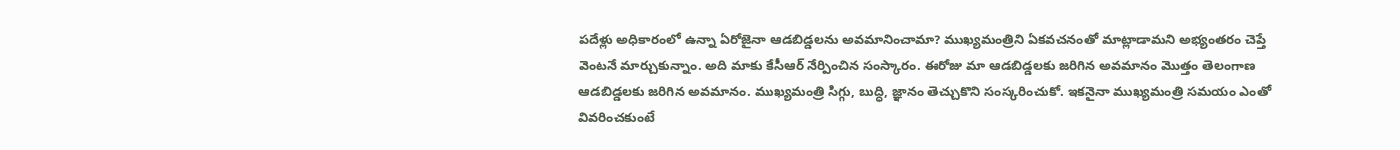పదేళ్లు అధికారంలో ఉన్నా ఏరోజైనా ఆడబిడ్డలను అవమానించామా? ముఖ్యమంత్రిని ఏకవచనంతో మాట్లాడామని అభ్యంతరం చెప్తే వెంటనే మార్చుకున్నాం. అది మాకు కేసీఆర్ నేర్పించిన సంస్కారం. ఈరోజు మా ఆడబిడ్డలకు జరిగిన అవమానం మొత్తం తెలంగాణ ఆడబిడ్డలకు జరిగిన అవమానం. ముఖ్యమంత్రి సిగ్గు, బుద్ధి, జ్ఞానం తెచ్చుకొని సంస్కరించుకో. ఇకనైనా ముఖ్యమంత్రి సమయం ఎంతో వివరించకుంటే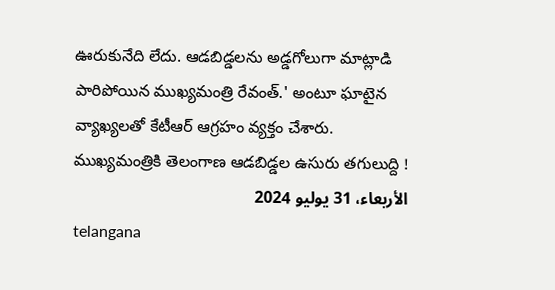ఊరుకునేది లేదు. ఆడబిడ్డలను అడ్డగోలుగా మాట్లాడి పారిపోయిన ముఖ్యమంత్రి రేవంత్.' అంటూ ఘాటైన వ్యాఖ్యలతో కేటీఆర్ ఆగ్రహం వ్యక్తం చేశారు.
ముఖ్యమంత్రికి తెలంగాణ ఆడబిడ్డల ఉసురు తగులుద్ది !
الأربعاء، 31 يوليو 2024
telangana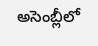అసెంబ్లీలో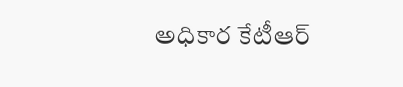అధికార కేటీఆర్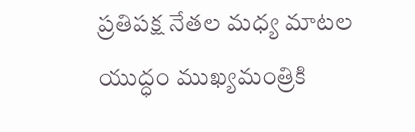ప్రతిపక్ష నేతల మధ్య మాటల యుద్ధం ముఖ్యమంత్రికి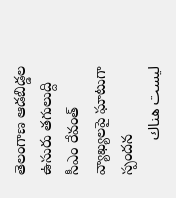తెలంగాణ ఆడబిడ్డల ఉసురు తగులుద్ది సీఎం రేవంత్ వ్యాఖ్యలపై ఘాటుగా స్పందన
ليست هناك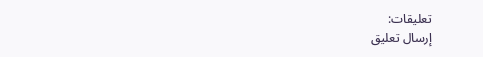تعليقات:
إرسال تعليق